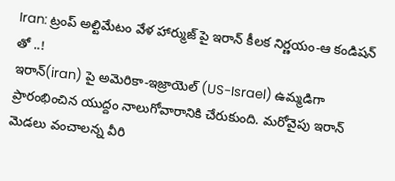Iran: ట్రంప్ అల్టిమేటం వేళ హార్ముజ్ పై ఇరాన్ కీలక నిర్ణయం-ఆ కండిషన్ తో ..!
ఇరాన్(iran) పై అమెరికా-ఇజ్రాయెల్ (US-Israel) ఉమ్మడిగా ప్రారంభించిన యుద్దం నాలుగోవారానికి చేరుకుంది. మరోవైపు ఇరాన్ మెడలు వంచాలన్న వీరి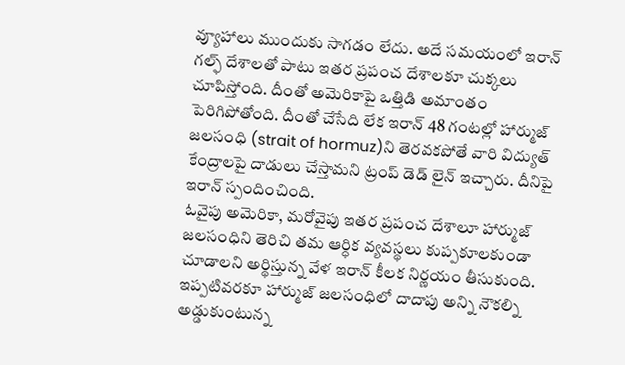వ్యూహాలు ముందుకు సాగడం లేదు. అదే సమయంలో ఇరాన్ గల్ఫ్ దేశాలతో పాటు ఇతర ప్రపంచ దేశాలకూ చుక్కలు చూపిస్తోంది. దీంతో అమెరికాపై ఒత్తిడి అమాంతం పెరిగిపోతోంది. దీంతో చేసేది లేక ఇరాన్ 48 గంటల్లో హార్ముజ్ జలసంధి (strait of hormuz)ని తెరవకపోతే వారి విద్యుత్ కేంద్రాలపై దాడులు చేస్తామని ట్రంప్ డెడ్ లైన్ ఇచ్చారు. దీనిపై ఇరాన్ స్పందించింది.
ఓవైపు అమెరికా, మరోవైపు ఇతర ప్రపంచ దేశాలూ హార్ముజ్ జలసంధిని తెరిచి తమ ఆర్ధిక వ్యవస్థలు కుప్పకూలకుండా చూడాలని అర్థిస్తున్న వేళ ఇరాన్ కీలక నిర్ణయం తీసుకుంది. ఇప్పటివరకూ హార్ముజ్ జలసంధిలో దాదాపు అన్ని నౌకల్ని అడ్డుకుంటున్న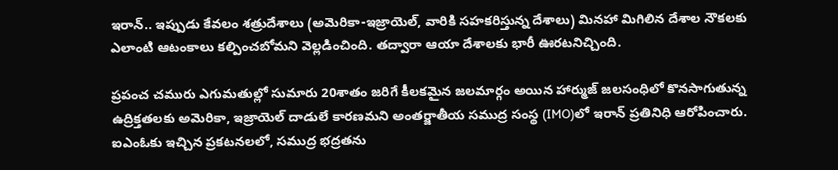ఇరాన్.. ఇప్పుడు కేవలం శత్రుదేశాలు (అమెరికా-ఇజ్రాయెల్, వారికి సహకరిస్తున్న దేశాలు) మినహా మిగిలిన దేశాల నౌకలకు ఎలాంటి ఆటంకాలు కల్పించబోమని వెల్లడించింది. తద్వారా ఆయా దేశాలకు భారీ ఊరటనిచ్చింది.

ప్రపంచ చమురు ఎగుమతుల్లో సుమారు 20శాతం జరిగే కీలకమైన జలమార్గం అయిన హార్ముజ్ జలసంధిలో కొనసాగుతున్న ఉద్రిక్తతలకు అమెరికా, ఇజ్రాయెల్ దాడులే కారణమని అంతర్జాతీయ సముద్ర సంస్థ (IMO)లో ఇరాన్ ప్రతినిధి ఆరోపించారు. ఐఎంఓకు ఇచ్చిన ప్రకటనలలో, సముద్ర భద్రతను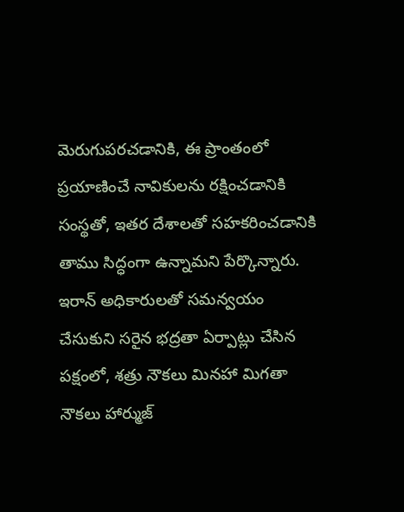మెరుగుపరచడానికి, ఈ ప్రాంతంలో ప్రయాణించే నావికులను రక్షించడానికి సంస్థతో, ఇతర దేశాలతో సహకరించడానికి తాము సిద్ధంగా ఉన్నామని పేర్కొన్నారు. ఇరాన్ అధికారులతో సమన్వయం చేసుకుని సరైన భద్రతా ఏర్పాట్లు చేసిన పక్షంలో, శత్రు నౌకలు మినహా మిగతా నౌకలు హార్ముజ్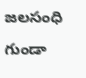జలసంధి గుండా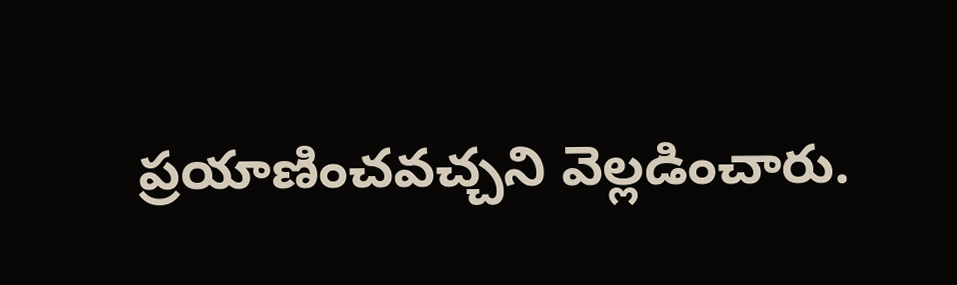ప్రయాణించవచ్చని వెల్లడించారు.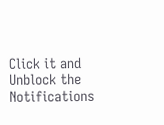Click it and Unblock the Notifications